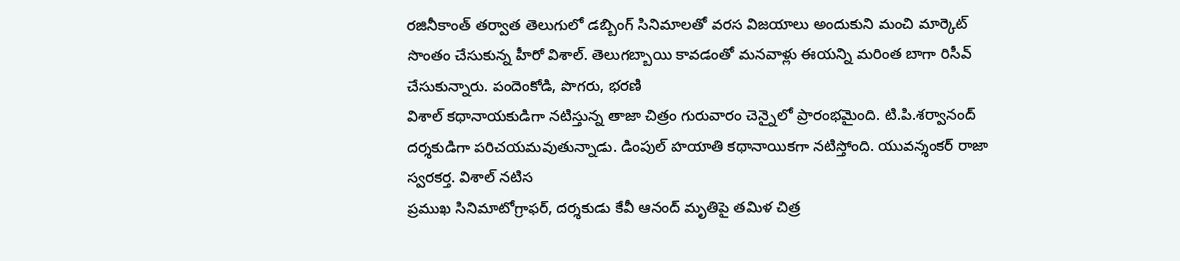రజినీకాంత్ తర్వాత తెలుగులో డబ్బింగ్ సినిమాలతో వరస విజయాలు అందుకుని మంచి మార్కెట్ సొంతం చేసుకున్న హీరో విశాల్. తెలుగబ్బాయి కావడంతో మనవాళ్లు ఈయన్ని మరింత బాగా రిసీవ్ చేసుకున్నారు. పందెంకోడి, పొగరు, భరణి
విశాల్ కథానాయకుడిగా నటిస్తున్న తాజా చిత్రం గురువారం చెన్నైలో ప్రారంభమైంది. టి.పి.శర్వానంద్ దర్శకుడిగా పరిచయమవుతున్నాడు. డింపుల్ హయాతి కథానాయికగా నటిస్తోంది. యువన్శంకర్ రాజా స్వరకర్త. విశాల్ నటిస
ప్రముఖ సినిమాటోగ్రాఫర్, దర్శకుడు కేవీ ఆనంద్ మృతిపై తమిళ చిత్ర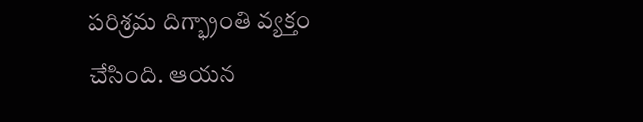పరిశ్రమ దిగ్భ్రాంతి వ్యక్తం చేసింది. ఆయన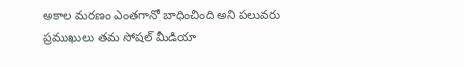అకాల మరణం ఎంతగానో బాధించింది అని పలువరు ప్రముఖులు తమ సోషల్ మీడియా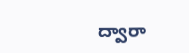ద్వారా